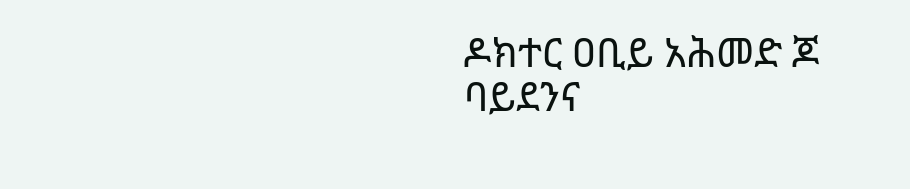ዶክተር ዐቢይ አሕመድ ጆ ባይደንና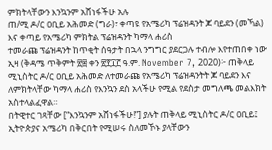ምክትላቸውን እንኳንም አሸነፋችሁ አሉ
ጠ/ሚ ዶ/ር ዐቢይ አሕመድ (ግራ)፣ ቀጣዩ የአሜሪካ ፕሬዝዳንት ጆ ባይደን (መኻል) እና ቀጣይ የአሜሪካ ምክትል ፕሬዝዳንት ካማላ ሐሪስ
ተመራጩ ፕሬዝዳንት ከጥቂት ሰዓታት በኋላ ንግግር ያደርጋሉ ተብሎ እየተጠበቀ ነው
ኢዛ (ቅዳሜ ጥቅምት ፳፰ ቀን ፳፻፲፫ ዓ.ም. November 7, 2020)፦ ጠቅላይ ሚኒስትር ዶ/ር ዐቢይ አሕመድ ለተመራጩ የአሜሪካ ፕሬዝዳንትት ጆ ባይደን እና ለምክትላቸው ካማላ ሐሪስ የእንኳን ደስ አላችሁ የሚል የደስታ መግለጫ መልእክት አስተላልፈዋል።
በትዊተር ገጻቸው [“እንኳንም አሸነፋችሁ!”] ያሉት ጠቅላይ ሚኒስትር ዶ/ር ዐቢይ፤ ኢትዮጵያና አሜሪካ በቅርበት የሚሠሩ ስለመኾኑ ያላቸውን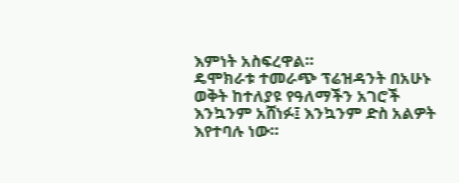እምነት አስፍረዋል።
ዴሞክራቱ ተመራጭ ፕሬዝዳንት በአሁኑ ወቅት ከተለያዩ የዓለማችን አገሮች እንኳንም አሸነፉ፤ እንኳንም ድስ አልዎት እየተባሉ ነው።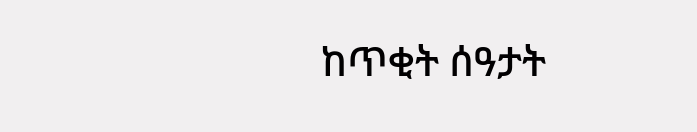ከጥቂት ሰዓታት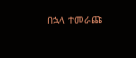በኋላ ተመራጩ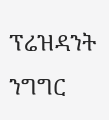ፕሬዝዳንት ንግግር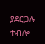ያደርጋሉ ተብሎ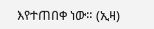እየተጠበቀ ነው። (ኢዛ)